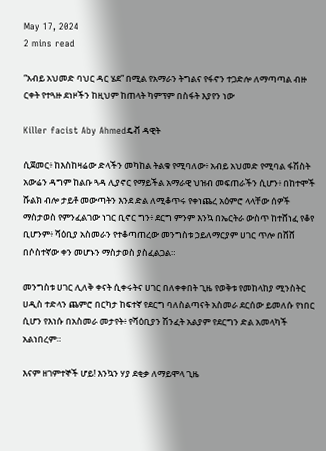May 17, 2024
2 mins read

“አብይ አህመድ ባህር ዳር ሄደ” በሚል የአማራን ትግልና የፋኖን ተጋድሎ ለማጣጣል ብዙ ርቀት የተጓዙ ደነዞችን ከዚህም ከጠላት ካምፕም በስፋት እያየን ነው

Killer facist Aby Ahmedዴቭ ዳዊት

ሲጀመር፥ ከእስከዛሬው ድላችን መካከል ትልቁ የሚባለው፥ አብይ አህመድ የሚባል ፋሽስት አውሬን ዳግም ከልቡ ጓዳ ሊያኖር የማይችል አማራዊ ህዝብ መፍጠራችን ሲሆን፥ በከተሞች ሹልክ ብሎ ታይቶ መውጣትን እንደ ድል ለሚቆጥሩ የቀነጨረ አዕምሮ ላላቸው ሰዎች ማስታወስ የምንፈልገው ነገር ቢኖር ግን፥ ደርግ ምንም እንኳ በኤርትራ ውስጥ ከተሸነፈ የቆየ ቢሆንም፥ ሻዕቢያ አስመራን የተቆጣጠረው መንግስቱ ኃይለማርያም ሀገር ጥሎ በሸሸ በሶስተኛው ቀን መሆኑን ማስታወስ ያስፈልጋል።

መንግስቱ ሀገር ሊለቅ ቀናት ሲቀሩትና ሀገር በለቀቀበት ጊዜ የወቅቱ የመከላከያ ሚንስትር ሀዲስ ተድላን ጨምሮ በርካታ ከፍተኛ የደርግ ባለስልጣናት አስመራ ደርሰው ይመለሱ የነበር ሲሆን የእነሱ በአስመራ መታየት፥ የሻዕቢያን ሽንፈት አልያም የደርግን ድል አመላካች አልነበረም።

እናም ዘገምተኞች ሆይ! እንኳን ሃያ ደቂቃ ለማይሞላ ጊዜ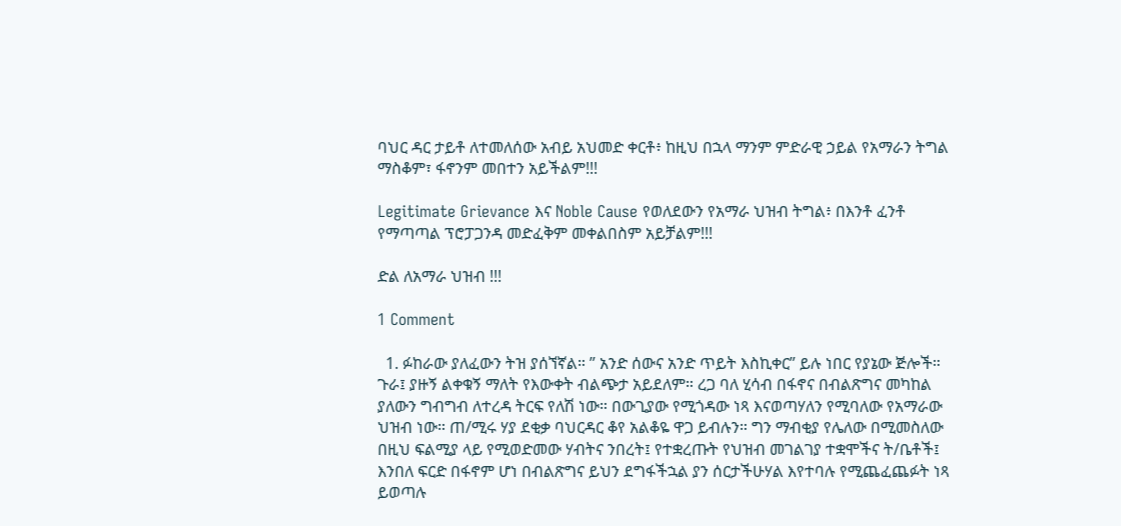ባህር ዳር ታይቶ ለተመለሰው አብይ አህመድ ቀርቶ፥ ከዚህ በኋላ ማንም ምድራዊ ኃይል የአማራን ትግል ማስቆም፣ ፋኖንም መበተን አይችልም!!!

Legitimate Grievance እና Noble Cause የወለደውን የአማራ ህዝብ ትግል፥ በእንቶ ፈንቶ የማጣጣል ፕሮፓጋንዳ መድፈቅም መቀልበስም አይቻልም!!!

ድል ለአማራ ህዝብ !!!

1 Comment

  1. ፉከራው ያለፈውን ትዝ ያሰኘኛል። ” አንድ ሰውና አንድ ጥይት እስኪቀር” ይሉ ነበር የያኔው ጅሎች። ጉራ፤ ያዙኝ ልቀቁኝ ማለት የእውቀት ብልጭታ አይደለም። ረጋ ባለ ሂሳብ በፋኖና በብልጽግና መካከል ያለውን ግብግብ ለተረዳ ትርፍ የለሽ ነው። በውጊያው የሚጎዳው ነጻ እናወጣሃለን የሚባለው የአማራው ህዝብ ነው። ጠ/ሚሩ ሃያ ደቂቃ ባህርዳር ቆየ አልቆዬ ዋጋ ይብሉን። ግን ማብቂያ የሌለው በሚመስለው በዚህ ፍልሚያ ላይ የሚወድመው ሃብትና ንበረት፤ የተቋረጡት የህዝብ መገልገያ ተቋሞችና ት/ቤቶች፤ እንበለ ፍርድ በፋኖም ሆነ በብልጽግና ይህን ደግፋችኋል ያን ሰርታችሁሃል እየተባሉ የሚጨፈጨፉት ነጻ ይወጣሉ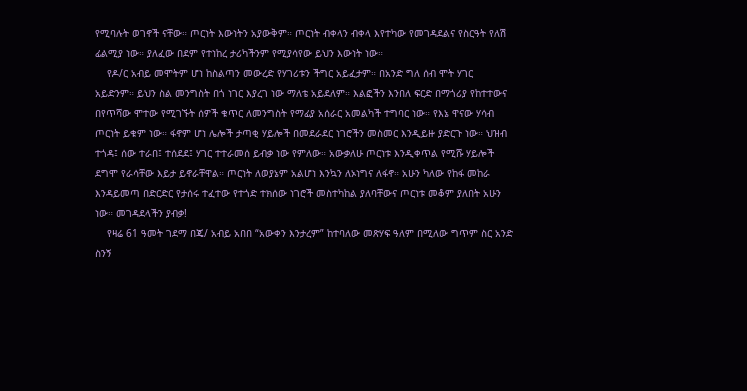የሚባሉት ወገኖች ናቸው። ጦርነት እውነትን አያውቅም። ጦርነት ብቀላን ብቀላ እየተካው የመገዳደልና የስርዓት የለሽ ፊልሚያ ነው። ያለፈው በደም የተነከረ ታሪካችንም የሚያሳየው ይህን እውነት ነው።
    የዶ/ር አብይ መሞትም ሆነ ከስልጣን መውረድ የሃገሪቱን ችግር አይፈታም። በአንድ ግለ ሰብ ሞት ሃገር አይድንም። ይህን ስል መንግስት በጎ ነገር እያረገ ነው ማለቴ አይደለም። እልፎችን እንበለ ፍርድ በማጎሪያ የከተተውና በየጥሻው ሞተው የሚገኙት ሰዎች ቁጥር ለመንግስት የማፊያ አሰራር አመልካች ተግባር ነው። የእኔ ዋናው ሃሳብ ጦርነት ይቁም ነው። ፋኖም ሆነ ሌሎች ታጣቂ ሃይሎች በመደራደር ነገሮችን መስመር እንዲይዙ ያድርጉ ነው። ህዝብ ተጎዳ፤ ሰው ተራበ፤ ተሰደደ፤ ሃገር ተተራመሰ ይብቃ ነው የምለው። አውቃለሁ ጦርነቱ እንዲቀጥል የሚሹ ሃይሎች ደግሞ የራሳቸው እይታ ይኖራቸዋል። ጦርነት ለወያኔም አልሆነ እንኳን ለኦነግና ለፋኖ። አሁን ካለው የከፋ መከራ እንዳይመጣ በድርድር የታሰሩ ተፈተው የተጎድ ተክሰው ነገሮች መስተካከል ያለባቸውና ጦርነቱ መቆም ያለበት አሁን ነው። መገዳደላችን ያብቃ!
    የዛሬ 61 ዓመት ገደማ በጄ/ አብይ አበበ “አውቀን እንታረም” ከተባለው መጽሃፍ ዓለም በሚለው ግጥም ስር አንድ ስንኝ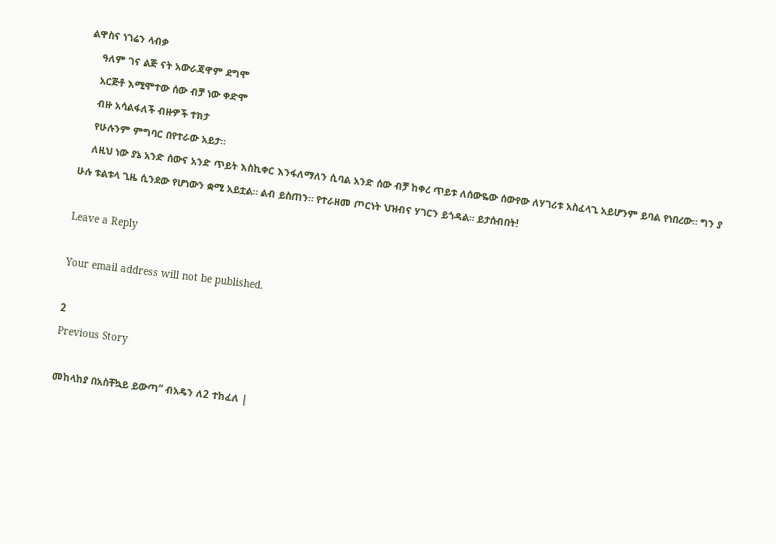ልዋስና ነገሬን ላብቃ
    ዓለም ገና ልጅ ናት አውራጃዋም ደግሞ
    አርጅቶ እሚሞተው ሰው ብቻ ነው ቀድሞ
    ብዙ አሳልፋለች ብዙዎች ተክታ
    የሁሉንም ምግባር በየተራው አይታ።
    ለዚህ ነው ያኔ አንድ ሰውና አንድ ጥይት እስኪቀር እንፋለማለን ሲባል አንድ ሰው ብቻ ከቀረ ጥይቱ ለሰውዬው ሰውየው ለሃገሪቱ አስፈላጊ አይሆንም ይባል የነበረው። ግን ያ ሁሉ ቱልቱላ ጊዜ ሲንደው የሆነውን ቋሚ አይቷል። ልብ ይስጠን። የተራዘመ ጦርነት ህዝብና ሃገርን ይጎዳል። ይታሰብበት!

Leave a Reply

Your email address will not be published.

2
Previous Story

መከላከያ በአስቸኳይ ይውጣ” ብአዴን ለ2 ተከፈለ |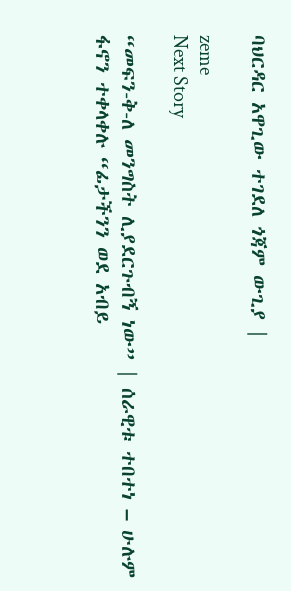ባህርዳር አዋጊው ተገደለ ጎጃም ውጊያ |

zeme
Next Story

“መፍን-ቅ-ለ መንግስት ሊያደርጉብኝ ነው” | ሰራዊቱ ተበተነ – ሁሉም ፋኖን ተቀላቀሉ “ፊታችንን ወደ አብይ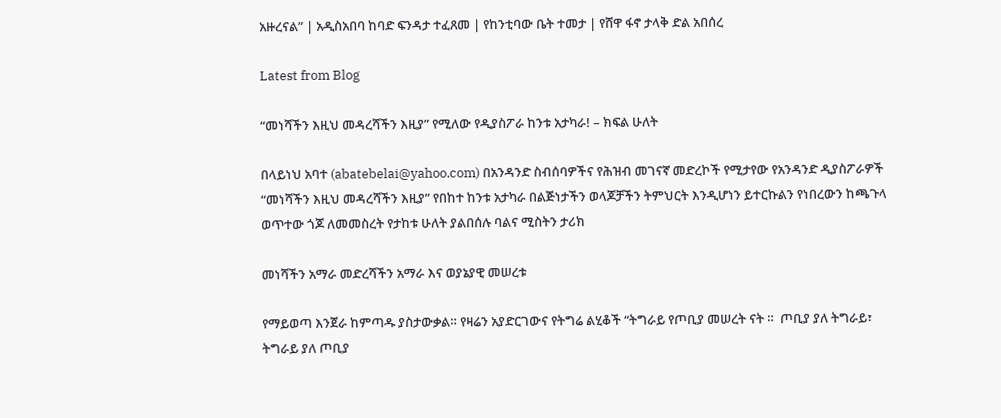አዙረናል” | አዲስአበባ ከባድ ፍንዳታ ተፈጸመ | የከንቲባው ቤት ተመታ | የሸዋ ፋኖ ታላቅ ድል አበሰረ

Latest from Blog

“መነሻችን እዚህ መዳረሻችን እዚያ” የሚለው የዲያስፖራ ከንቱ አታካራ! – ክፍል ሁለት

በላይነህ አባተ (abatebelai@yahoo.com) በአንዳንድ ስብሰባዎችና የሕዝብ መገናኛ መድረኮች የሚታየው የአንዳንድ ዲያስፖራዎች  “መነሻችን እዚህ መዳረሻችን እዚያ” የበከተ ከንቱ አታካራ በልጅነታችን ወላጆቻችን ትምህርት እንዲሆነን ይተርኩልን የነበረውን ከጫጉላ ወጥተው ጎጆ ለመመስረት የታከቱ ሁለት ያልበሰሉ ባልና ሚስትን ታሪክ

መነሻችን አማራ መድረሻችን አማራ እና ወያኔያዊ መሠረቱ

የማይወጣ እንጀራ ከምጣዱ ያስታውቃል። የዛሬን አያድርገውና የትግሬ ልሂቆች “ትግራይ የጦቢያ መሠረት ናት ።  ጦቢያ ያለ ትግራይ፣ ትግራይ ያለ ጦቢያ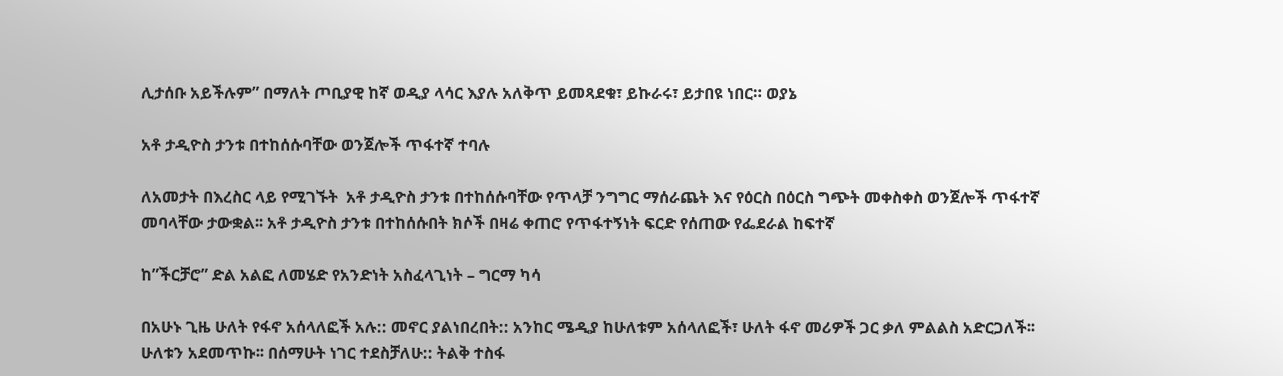ሊታሰቡ አይችሉም” በማለት ጦቢያዊ ከኛ ወዲያ ላሳር እያሉ አለቅጥ ይመጻደቁ፣ ይኩራሩ፣ ይታበዩ ነበር። ወያኔ

አቶ ታዲዮስ ታንቱ በተከሰሱባቸው ወንጀሎች ጥፋተኛ ተባሉ

ለአመታት በእረስር ላይ የሚገኙት  አቶ ታዲዮስ ታንቱ በተከሰሱባቸው የጥላቻ ንግግር ማሰራጨት እና የዕርስ በዕርስ ግጭት መቀስቀስ ወንጀሎች ጥፋተኛ መባላቸው ታውቋል፡፡ አቶ ታዲዮስ ታንቱ በተከሰሱበት ክሶች በዛሬ ቀጠሮ የጥፋተኝነት ፍርድ የሰጠው የፌደራል ከፍተኛ

ከ”ችርቻሮ” ድል አልፎ ለመሄድ የአንድነት አስፈላጊነት – ግርማ ካሳ

በአሁኑ ጊዜ ሁለት የፋኖ አሰላለፎች አሉ:: መኖር ያልነበረበት:: አንከር ሜዲያ ከሁለቱም አሰላለፎች፣ ሁለት ፋኖ መሪዎች ጋር ቃለ ምልልስ አድርጋለች፡፡ ሁለቱን አደመጥኩ፡፡ በሰማሁት ነገር ተደስቻለሁ:: ትልቅ ተስፋ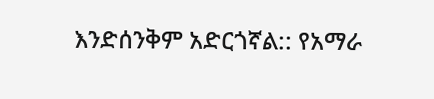እንድሰንቅም አድርጎኛል:: የአማራ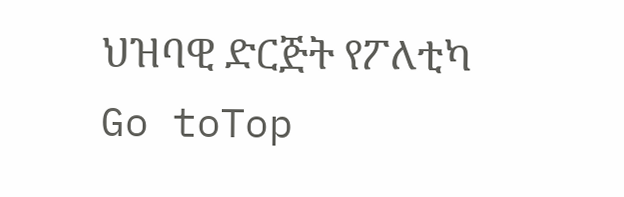ህዝባዊ ድርጅት የፖለቲካ
Go toTop